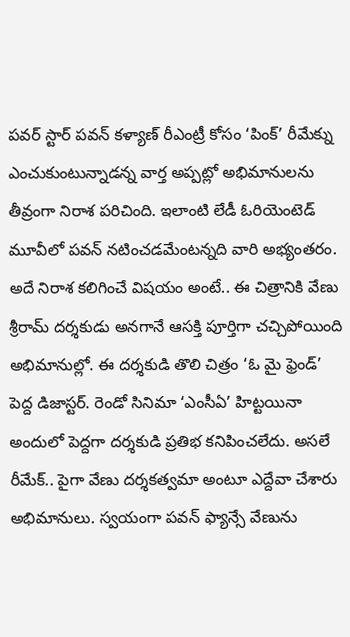పవర్ స్టార్ పవన్ కళ్యాణ్ రీఎంట్రీ కోసం ‘పింక్’ రీమేక్ను ఎంచుకుంటున్నాడన్న వార్త అప్పట్లో అభిమానులను తీవ్రంగా నిరాశ పరిచింది. ఇలాంటి లేడీ ఓరియెంటెడ్ మూవీలో పవన్ నటించడమేంటన్నది వారి అభ్యంతరం. అదే నిరాశ కలిగించే విషయం అంటే.. ఈ చిత్రానికి వేణు శ్రీరామ్ దర్శకుడు అనగానే ఆసక్తి పూర్తిగా చచ్చిపోయింది అభిమానుల్లో. ఈ దర్శకుడి తొలి చిత్రం ‘ఓ మై ఫ్రెండ్’ పెద్ద డిజాస్టర్. రెండో సినిమా ‘ఎంసీఏ’ హిట్టయినా అందులో పెద్దగా దర్శకుడి ప్రతిభ కనిపించలేదు. అసలే రీమేక్.. పైగా వేణు దర్శకత్వమా అంటూ ఎద్దేవా చేశారు అభిమానులు. స్వయంగా పవన్ ఫ్యాన్సే వేణును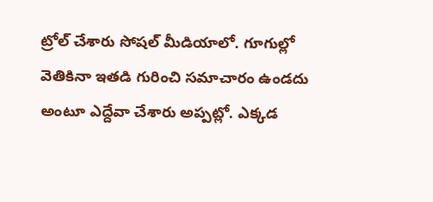ట్రోల్ చేశారు సోషల్ మీడియాలో. గూగుల్లో వెతికినా ఇతడి గురించి సమాచారం ఉండదు అంటూ ఎద్దేవా చేశారు అప్పట్లో. ఎక్కడ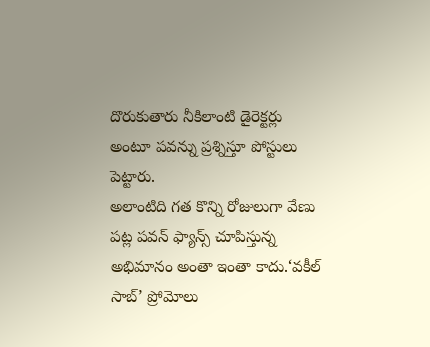దొరుకుతారు నీకిలాంటి డైరెక్టర్లు అంటూ పవన్ను ప్రశ్నిస్తూ పోస్టులు పెట్టారు.
అలాంటిది గత కొన్ని రోజులుగా వేణు పట్ల పవన్ ఫ్యాన్స్ చూపిస్తున్న అభిమానం అంతా ఇంతా కాదు.‘వకీల్ సాబ్’ ప్రోమోలు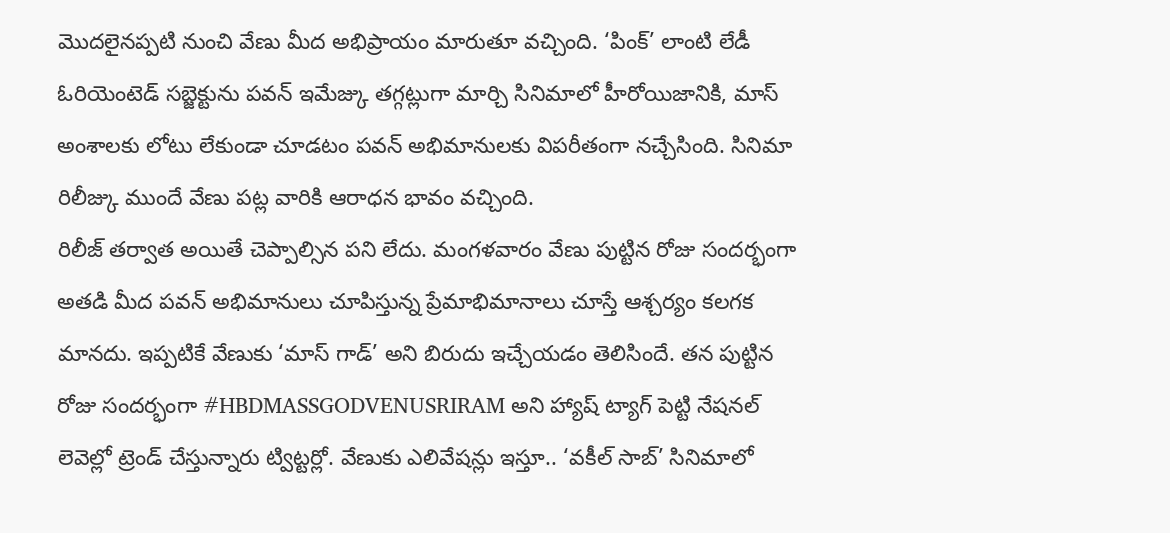మొదలైనప్పటి నుంచి వేణు మీద అభిప్రాయం మారుతూ వచ్చింది. ‘పింక్’ లాంటి లేడీ ఓరియెంటెడ్ సబ్జెక్టును పవన్ ఇమేజ్కు తగ్గట్లుగా మార్చి సినిమాలో హీరోయిజానికి, మాస్ అంశాలకు లోటు లేకుండా చూడటం పవన్ అభిమానులకు విపరీతంగా నచ్చేసింది. సినిమా రిలీజ్కు ముందే వేణు పట్ల వారికి ఆరాధన భావం వచ్చింది.
రిలీజ్ తర్వాత అయితే చెప్పాల్సిన పని లేదు. మంగళవారం వేణు పుట్టిన రోజు సందర్భంగా అతడి మీద పవన్ అభిమానులు చూపిస్తున్న ప్రేమాభిమానాలు చూస్తే ఆశ్చర్యం కలగక మానదు. ఇప్పటికే వేణుకు ‘మాస్ గాడ్’ అని బిరుదు ఇచ్చేయడం తెలిసిందే. తన పుట్టిన రోజు సందర్భంగా #HBDMASSGODVENUSRIRAM అని హ్యాష్ ట్యాగ్ పెట్టి నేషనల్ లెవెల్లో ట్రెండ్ చేస్తున్నారు ట్విట్టర్లో. వేణుకు ఎలివేషన్లు ఇస్తూ.. ‘వకీల్ సాబ్’ సినిమాలో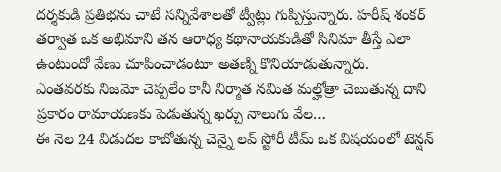దర్శకుడి ప్రతిభను చాటే సన్నివేశాలతో ట్వీట్లు గుప్పిస్తున్నారు. హరీష్ శంకర్ తర్వాత ఒక అభిమాని తన ఆరాధ్య కథానాయకుడితో సినిమా తీస్తే ఎలా ఉంటుందో వేణు చూపించాడంటూ అతణ్ని కొనియాడుతున్నారు.
ఎంతవరకు నిజమో చెప్పలేం కానీ నిర్మాత నమిత మల్హోత్రా చెబుతున్న దాని ప్రకారం రామాయణకు పెడుతున్న ఖర్చు నాలుగు వేల…
ఈ నెల 24 విడుదల కాబోతున్న చెన్నై లవ్ స్టోరీ టీమ్ ఒక విషయంలో టెన్షన్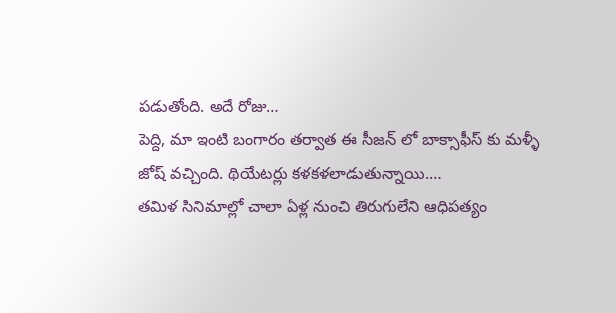పడుతోంది. అదే రోజు…
పెద్ది, మా ఇంటి బంగారం తర్వాత ఈ సీజన్ లో బాక్సాఫీస్ కు మళ్ళీ జోష్ వచ్చింది. థియేటర్లు కళకళలాడుతున్నాయి.…
తమిళ సినిమాల్లో చాలా ఏళ్ల నుంచి తిరుగులేని ఆధిపత్యం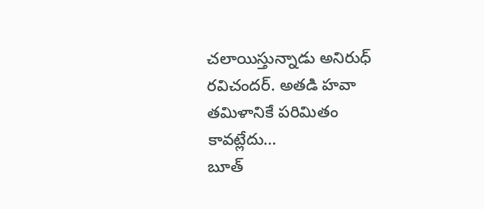చలాయిస్తున్నాడు అనిరుధ్ రవిచందర్. అతడి హవా తమిళానికే పరిమితం కావట్లేదు…
బూత్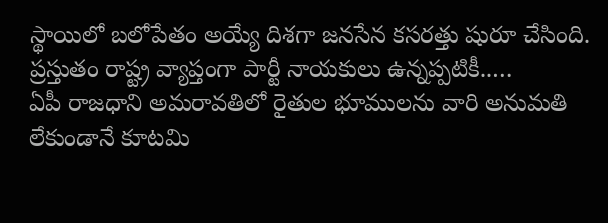స్థాయిలో బలోపేతం అయ్యే దిశగా జనసేన కసరత్తు షురూ చేసింది. ప్రస్తుతం రాష్ట్ర వ్యాప్తంగా పార్టీ నాయకులు ఉన్నప్పటికీ..…
ఏపీ రాజధాని అమరావతిలో రైతుల భూములను వారి అనుమతి లేకుండానే కూటమి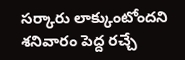సర్కారు లాక్కుంటోందని శనివారం పెద్ద రచ్చే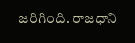జరిగింది. రాజధాని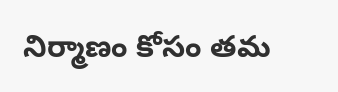నిర్మాణం కోసం తమ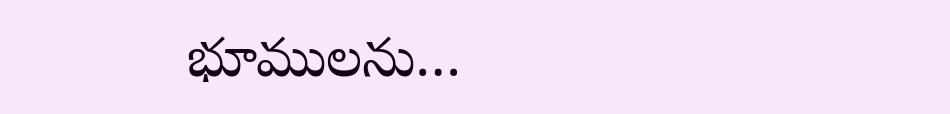భూములను…